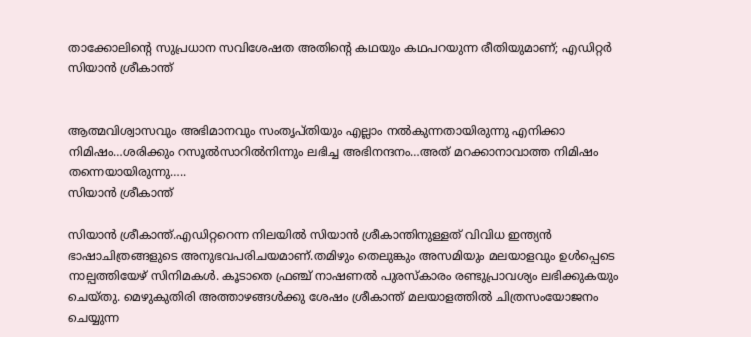താക്കോലിന്റെ സുപ്രധാന സവിശേഷത അതിന്റെ കഥയും കഥപറയുന്ന രീതിയുമാണ്; എഡിറ്റര്‍ സിയാന്‍ ശ്രീകാന്ത്


ആത്മവിശ്വാസവും അഭിമാനവും സംതൃപ്തിയും എല്ലാം നല്‍കുന്നതായിരുന്നു എനിക്കാ നിമിഷം…ശരിക്കും റസൂല്‍സാറില്‍നിന്നും ലഭിച്ച അഭിനന്ദനം…അത് മറക്കാനാവാത്ത നിമിഷം തന്നെയായിരുന്നു…..
സിയാന്‍ ശ്രീകാന്ത്

സിയാന്‍ ശ്രീകാന്ത്.എഡിറ്ററെന്ന നിലയില്‍ സിയാന്‍ ശ്രീകാന്തിനുള്ളത് വിവിധ ഇന്ത്യന്‍ ഭാഷാചിത്രങ്ങളുടെ അനുഭവപരിചയമാണ്.തമിഴും തെലുങ്കും അസമിയും മലയാളവും ഉള്‍പ്പെടെ നാല്പത്തിയേഴ് സിനിമകള്‍. കൂടാതെ ഫ്രഞ്ച് നാഷണല്‍ പുരസ്‌കാരം രണ്ടുപ്രാവശ്യം ലഭിക്കുകയും ചെയ്തു. മെഴുകുതിരി അത്താഴങ്ങള്‍ക്കു ശേഷം ശ്രീകാന്ത് മലയാളത്തില്‍ ചിത്രസംയോജനം ചെയ്യുന്ന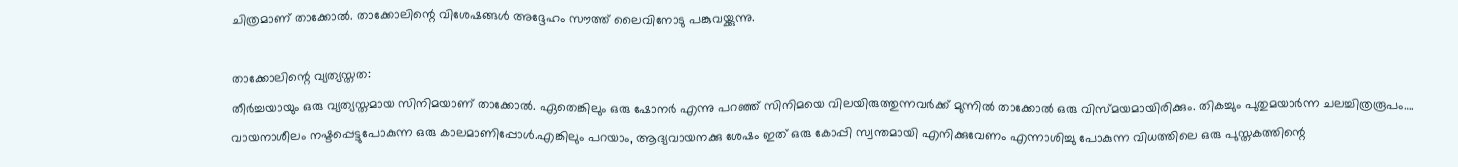ചിത്രമാണ് താക്കോല്‍. താക്കോലിന്റെ വിശേഷങ്ങള്‍ അദ്ദേഹം സൗത്ത് ലൈവിനോടു പങ്കുവയ്ക്കുന്നു.

താക്കോലിന്റെ വ്യത്യസ്തത:
തീര്‍ച്ചയായും ഒരു വ്യത്യസ്തമായ സിനിമയാണ് താക്കോല്‍. ഏതെങ്കിലും ഒരു ഷോനര്‍ എന്നു പറഞ്ഞ് സിനിമയെ വിലയിരുത്തുന്നവര്‍ക്ക് മുന്നില്‍ താക്കോല്‍ ഒരു വിസ്മയമായിരിക്കും. തികച്ചും പുതുമയാര്‍ന്ന ചലച്ചിത്രരൂപം….
വായനാശീലം നഷ്ടപ്പെട്ടുപോകുന്ന ഒരു കാലമാണിപ്പോള്‍.എങ്കിലും പറയാം, ആദ്യവായനക്കു ശേഷം ഇത് ഒരു കോപ്പി സ്വന്തമായി എനിക്കുവേണം എന്നാശിച്ചു പോകുന്ന വിധത്തിലെ ഒരു പുസ്തകത്തിന്റെ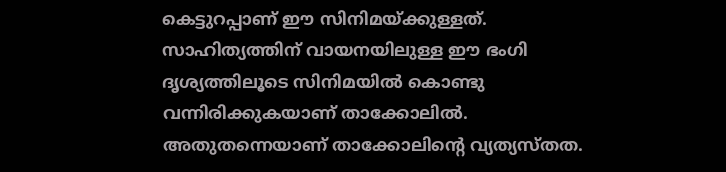കെട്ടുറപ്പാണ് ഈ സിനിമയ്ക്കുള്ളത്. സാഹിത്യത്തിന് വായനയിലുള്ള ഈ ഭംഗി ദൃശ്യത്തിലൂടെ സിനിമയില്‍ കൊണ്ടു വന്നിരിക്കുകയാണ് താക്കോലില്‍. അതുതന്നെയാണ് താക്കോലിന്റെ വ്യത്യസ്തത.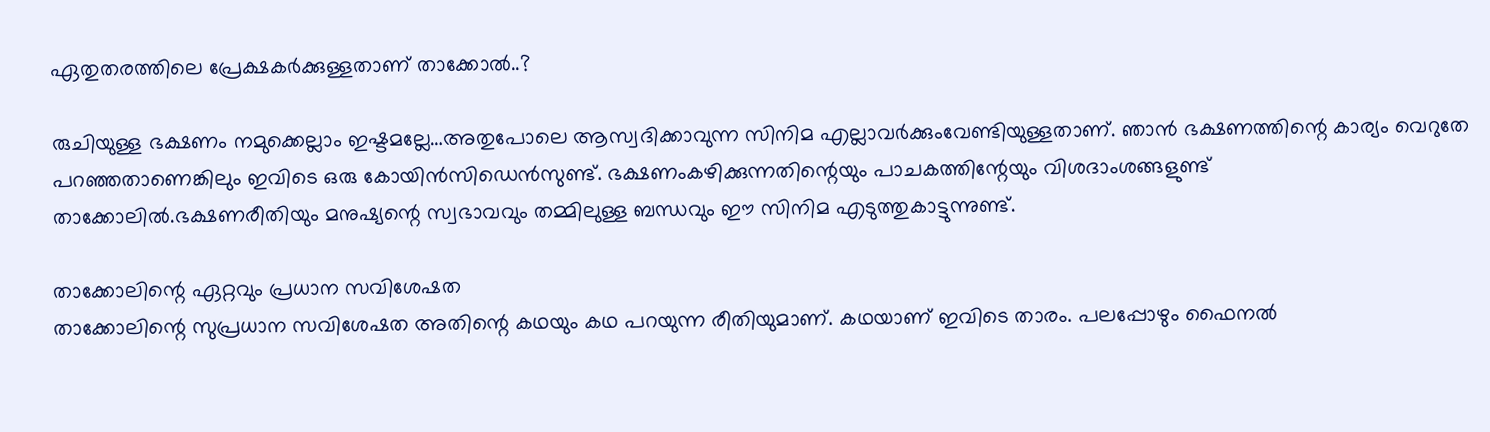ഏതുതരത്തിലെ പ്രേക്ഷകര്‍ക്കുള്ളതാണ് താക്കോല്‍..?

രുചിയുള്ള ഭക്ഷണം നമുക്കെല്ലാം ഇഷ്ടമല്ലേ…അതുപോലെ ആസ്വദിക്കാവുന്ന സിനിമ എല്ലാവര്‍ക്കുംവേണ്ടിയുള്ളതാണ്. ഞാന്‍ ഭക്ഷണത്തിന്റെ കാര്യം വെറുതേ പറഞ്ഞതാണെങ്കിലും ഇവിടെ ഒരു കോയിന്‍സിഡെന്‍സുണ്ട്. ഭക്ഷണംകഴിക്കുന്നതിന്റെയും പാചകത്തിന്റേയും വിശദാംശങ്ങളുണ്ട് താക്കോലില്‍.ഭക്ഷണരീതിയും മനുഷ്യന്റെ സ്വഭാവവും തമ്മിലുള്ള ബന്ധവും ഈ സിനിമ എടുത്തുകാട്ടുന്നുണ്ട്.

താക്കോലിന്റെ ഏറ്റവും പ്രധാന സവിശേഷത
താക്കോലിന്റെ സുപ്രധാന സവിശേഷത അതിന്റെ കഥയും കഥ പറയുന്ന രീതിയുമാണ്. കഥയാണ് ഇവിടെ താരം. പലപ്പോഴും ഫൈനല്‍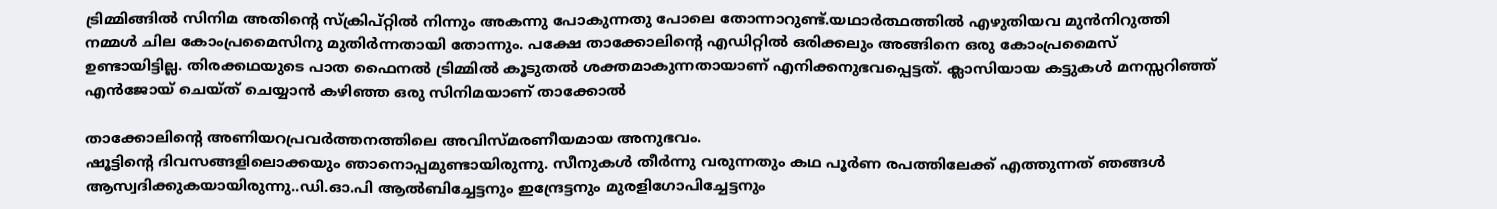ട്രിമ്മിങ്ങില്‍ സിനിമ അതിന്റെ സ്‌ക്രിപ്റ്റില്‍ നിന്നും അകന്നു പോകുന്നതു പോലെ തോന്നാറുണ്ട്.യഥാര്‍ത്ഥത്തില്‍ എഴുതിയവ മുന്‍നിറുത്തി നമ്മള്‍ ചില കോംപ്രമൈസിനു മുതിര്‍ന്നതായി തോന്നും. പക്ഷേ താക്കോലിന്റെ എഡിറ്റില്‍ ഒരിക്കലും അങ്ങിനെ ഒരു കോംപ്രമൈസ് ഉണ്ടായിട്ടില്ല. തിരക്കഥയുടെ പാത ഫൈനല്‍ ട്രിമ്മില്‍ കൂടുതല്‍ ശക്തമാകുന്നതായാണ് എനിക്കനുഭവപ്പെട്ടത്. ക്ലാസിയായ കട്ടുകള്‍ മനസ്സറിഞ്ഞ് എന്‍ജോയ് ചെയ്ത് ചെയ്യാന്‍ കഴിഞ്ഞ ഒരു സിനിമയാണ് താക്കോല്‍

താക്കോലിന്റെ അണിയറപ്രവര്‍ത്തനത്തിലെ അവിസ്മരണീയമായ അനുഭവം.
ഷൂട്ടിന്റെ ദിവസങ്ങളിലൊക്കയും ഞാനൊപ്പമുണ്ടായിരുന്നു. സീനുകള്‍ തീര്‍ന്നു വരുന്നതും കഥ പൂര്‍ണ രപത്തിലേക്ക് എത്തുന്നത് ഞങ്ങള്‍ ആസ്വദിക്കുകയായിരുന്നു..ഡി.ഓ.പി ആല്‍ബിച്ചേട്ടനും ഇന്ദ്രേട്ടനും മുരളിഗോപിച്ചേട്ടനും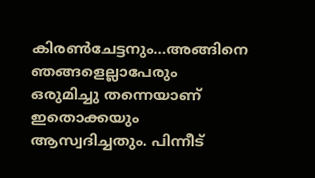കിരണ്‍ചേട്ടനും…അങ്ങിനെ ഞങ്ങളെല്ലാപേരും ഒരുമിച്ചു തന്നെയാണ് ഇതൊക്കയും ആസ്വദിച്ചതും. പിന്നീട്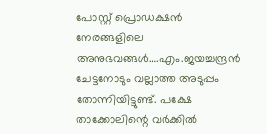പോസ്റ്റ് പ്രൊഡക്ഷന്‍ നേരങ്ങളിലെ അനുഭവങ്ങള്‍….എം.ജയച്ചന്ദ്രന്‍ ചേട്ടനോടും വല്ലാത്ത അടുപ്പം തോന്നിയിട്ടുണ്ട്. പക്ഷേ താക്കോലിന്റെ വര്‍ക്കില്‍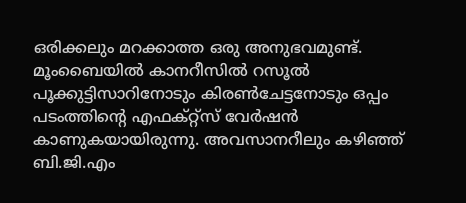ഒരിക്കലും മറക്കാത്ത ഒരു അനുഭവമുണ്ട്.
മൂംബൈയില്‍ കാനറീസില്‍ റസൂല്‍ പൂക്കുട്ടിസാറിനോടും കിരണ്‍ചേട്ടനോടും ഒപ്പം പടംത്തിന്റെ എഫക്റ്റ്‌സ് വേര്‍ഷന്‍ കാണുകയായിരുന്നു. അവസാനറീലും കഴിഞ്ഞ് ബി.ജി.എം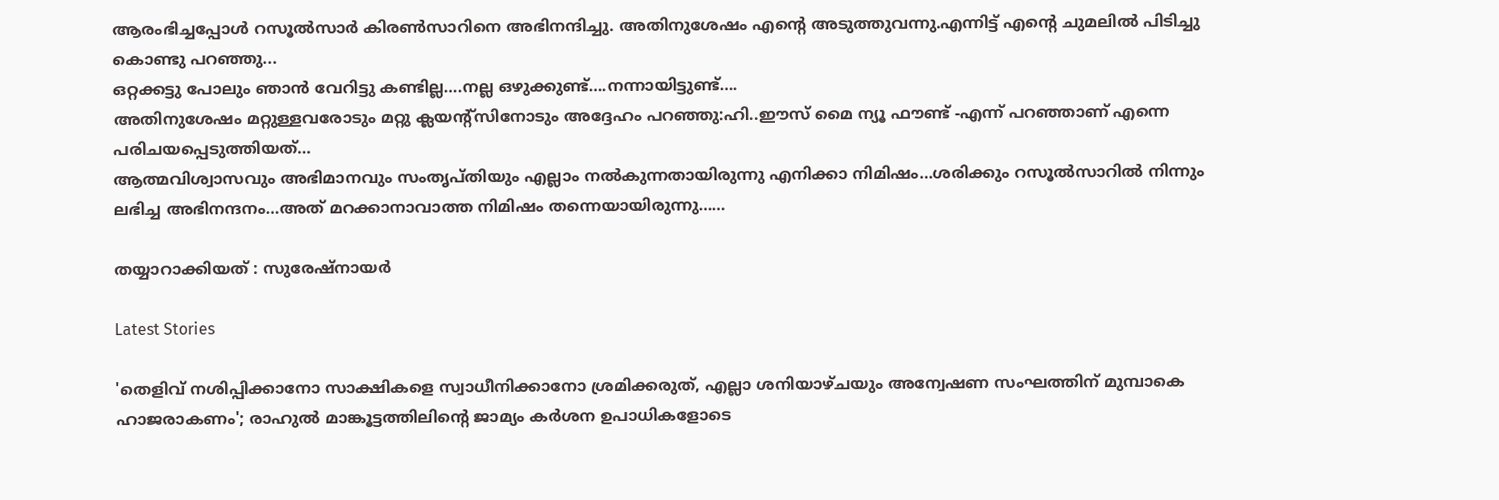ആരംഭിച്ചപ്പോള്‍ റസൂല്‍സാര്‍ കിരണ്‍സാറിനെ അഭിനന്ദിച്ചു. അതിനുശേഷം എന്റെ അടുത്തുവന്നു.എന്നിട്ട് എന്റെ ചുമലില്‍ പിടിച്ചു കൊണ്ടു പറഞ്ഞു...
ഒറ്റക്കട്ടു പോലും ഞാന്‍ വേറിട്ടു കണ്ടില്ല….നല്ല ഒഴുക്കുണ്ട്….നന്നായിട്ടുണ്ട്….
അതിനുശേഷം മറ്റുള്ളവരോടും മറ്റു ക്ലയന്റ്‌സിനോടും അദ്ദേഹം പറഞ്ഞു:ഹി..ഈസ് മൈ ന്യൂ ഫൗണ്ട് -എന്ന് പറഞ്ഞാണ് എന്നെ പരിചയപ്പെടുത്തിയത്…
ആത്മവിശ്വാസവും അഭിമാനവും സംതൃപ്തിയും എല്ലാം നല്‍കുന്നതായിരുന്നു എനിക്കാ നിമിഷം…ശരിക്കും റസൂല്‍സാറില്‍ നിന്നും ലഭിച്ച അഭിനന്ദനം…അത് മറക്കാനാവാത്ത നിമിഷം തന്നെയായിരുന്നു……

തയ്യാറാക്കിയത് : സുരേഷ്‌നായര്‍

Latest Stories

'തെളിവ് നശിപ്പിക്കാനോ സാക്ഷികളെ സ്വാധീനിക്കാനോ ശ്രമിക്കരുത്, എല്ലാ ശനിയാഴ്ചയും അന്വേഷണ സംഘത്തിന് മുമ്പാകെ ഹാജരാകണം'; രാഹുൽ മാങ്കൂട്ടത്തിലിന്റെ ജാമ്യം കർശന ഉപാധികളോടെ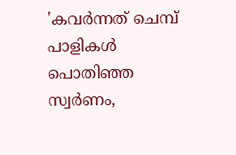'കവർന്നത് ചെമ്പ് പാളികൾ പൊതിഞ്ഞ സ്വർണം,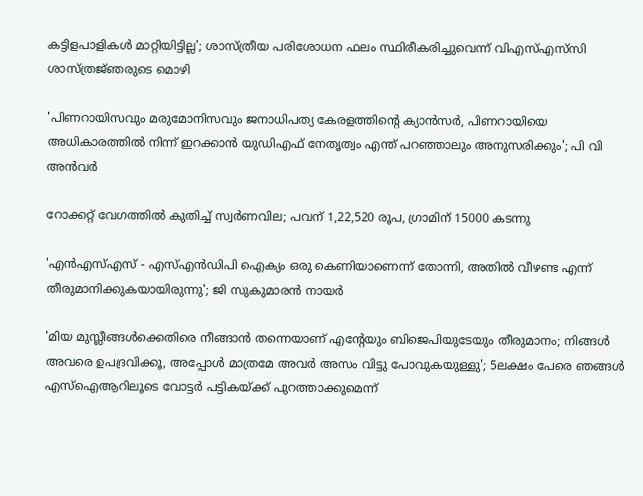കട്ടിളപാളികൾ മാറ്റിയിട്ടില്ല'; ശാസ്ത്രീയ പരിശോധന ഫലം സ്ഥിരീകരിച്ചുവെന്ന് വിഎസ്എസ്‍സി ശാസ്ത്രജ്‌ഞരുടെ മൊഴി

'പിണറായിസവും മരുമോനിസവും ജനാധിപത്യ കേരളത്തിന്റെ ക്യാൻസർ, പിണറായിയെ അധികാരത്തിൽ നിന്ന് ഇറക്കാൻ യുഡിഎഫ് നേതൃത്വം എന്ത്‌ പറഞ്ഞാലും അനുസരിക്കും'; പി വി അൻവർ

റോക്കറ്റ് വേഗത്തിൽ കുതിച്ച് സ്വർണവില; പവന് 1,22,520 രൂപ, ഗ്രാമിന് 15000 കടന്നു

'എന്‍എസ്എസ് - എസ്എന്‍ഡിപി ഐക്യം ഒരു കെണിയാണെന്ന് തോന്നി, അതിൽ വീഴണ്ട എന്ന് തീരുമാനിക്കുകയായിരുന്നു'; ജി സുകുമാരൻ നായർ

'മിയ മുസ്ലീങ്ങള്‍ക്കെതിരെ നീങ്ങാന്‍ തന്നെയാണ് എന്റേയും ബിജെപിയുടേയും തീരുമാനം; നിങ്ങള്‍ അവരെ ഉപദ്രവിക്കൂ, അപ്പോള്‍ മാത്രമേ അവര്‍ അസം വിട്ടു പോവുകയുള്ളു'; 5ലക്ഷം പേരെ ഞങ്ങള്‍ എസ്‌ഐആറിലൂടെ വോട്ടര്‍ പട്ടികയ്ക്ക് പുറത്താക്കുമെന്ന്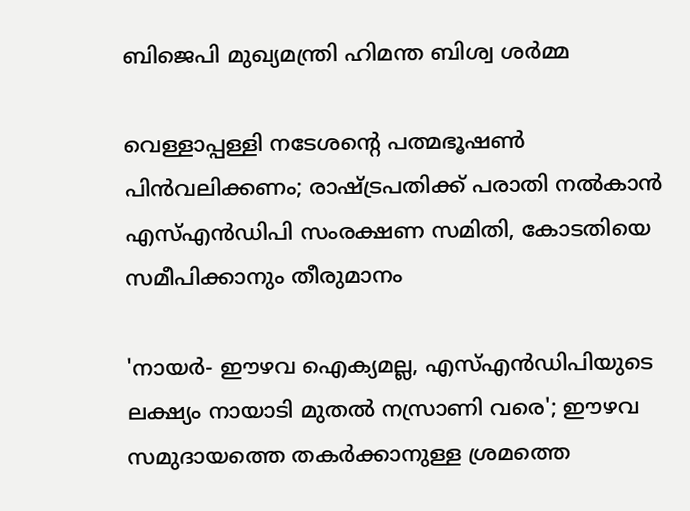ബിജെപി മുഖ്യമന്ത്രി ഹിമന്ത ബിശ്വ ശര്‍മ്മ

വെള്ളാപ്പള്ളി നടേശന്റെ പത്മഭൂഷൺ പിൻവലിക്കണം; രാഷ്ട്രപതിക്ക് പരാതി നൽകാൻ എസ്എൻഡിപി സംരക്ഷണ സമിതി, കോടതിയെ സമീപിക്കാനും തീരുമാനം

'നായർ- ഈഴവ ഐക്യമല്ല, എസ്എൻഡിപിയുടെ ലക്ഷ്യം നായാടി മുതൽ നസ്രാണി വരെ'; ഈഴവ സമുദായത്തെ തകർക്കാനുള്ള ശ്രമത്തെ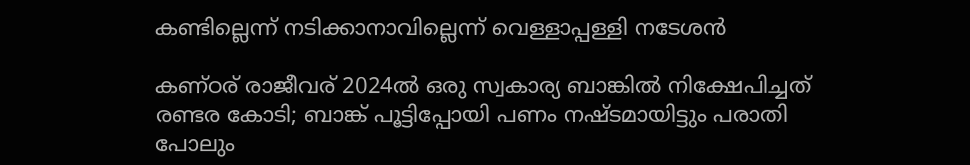കണ്ടില്ലെന്ന് നടിക്കാനാവില്ലെന്ന് വെള്ളാപ്പള്ളി നടേശൻ

കണ്ഠര് രാജീവര് 2024ല്‍ ഒരു സ്വകാര്യ ബാങ്കില്‍ നിക്ഷേപിച്ചത് രണ്ടര കോടി; ബാങ്ക് പൂട്ടിപ്പോയി പണം നഷ്ടമായിട്ടും പരാതി പോലും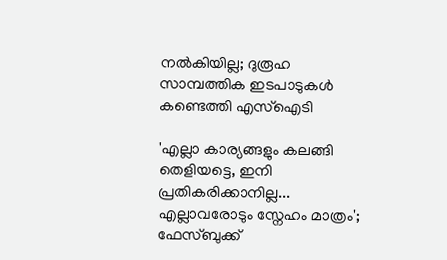നല്‍കിയില്ല; ദുരൂഹ സാമ്പത്തിക ഇടപാടുകള്‍ കണ്ടെത്തി എസ്‌ഐടി

'എല്ലാ കാര്യങ്ങളും കലങ്ങി തെളിയട്ടെ, ഇനി പ്രതികരിക്കാനില്ല... എല്ലാവരോടും സ്നേഹം മാത്രം'; ഫേസ്ബുക്ക്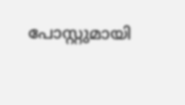പോസ്റ്റുമായി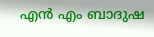എൻ എം ബാദുഷ